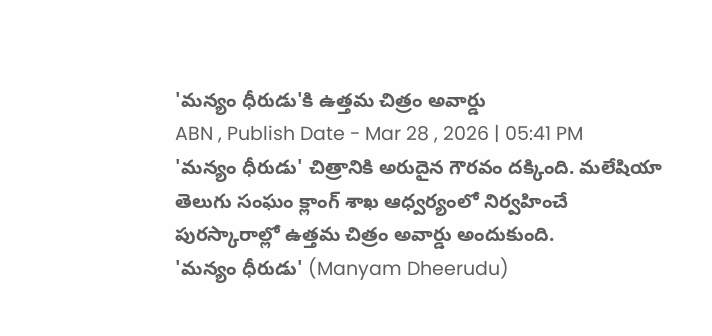'మన్యం ధీరుడు'కి ఉత్తమ చిత్రం అవార్డు
ABN , Publish Date - Mar 28 , 2026 | 05:41 PM
'మన్యం ధీరుడు' చిత్రానికి అరుదైన గౌరవం దక్కింది. మలేషియా తెలుగు సంఘం క్లాంగ్ శాఖ ఆధ్వర్యంలో నిర్వహించే పురస్కారాల్లో ఉత్తమ చిత్రం అవార్డు అందుకుంది.
'మన్యం ధీరుడు' (Manyam Dheerudu)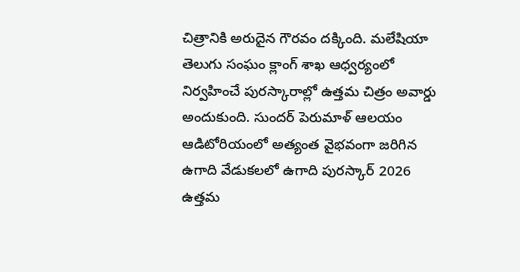చిత్రానికి అరుదైన గౌరవం దక్కింది. మలేషియా తెలుగు సంఘం క్లాంగ్ శాఖ ఆధ్వర్యంలో నిర్వహించే పురస్కారాల్లో ఉత్తమ చిత్రం అవార్డు అందుకుంది. సుందర్ పెరుమాళ్ ఆలయం ఆడిటోరియంలో అత్యంత వైభవంగా జరిగిన ఉగాది వేడుకలలో ఉగాది పురస్కార్ 2026 ఉత్తమ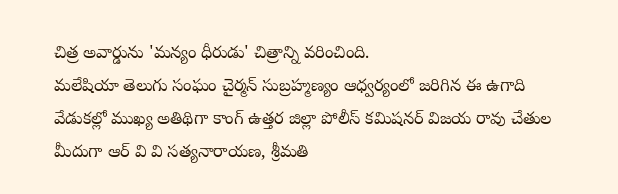చిత్ర అవార్డును 'మన్యం ధీరుడు' చిత్రాన్ని వరించింది.
మలేషియా తెలుగు సంఘం చైర్మన్ సుబ్రహ్మణ్యం ఆధ్వర్యంలో జరిగిన ఈ ఉగాది వేడుకల్లో ముఖ్య అతిథిగా కాంగ్ ఉత్తర జిల్లా పోలీస్ కమిషనర్ విజయ రావు చేతుల మీదుగా ఆర్ వి వి సత్యనారాయణ, శ్రీమతి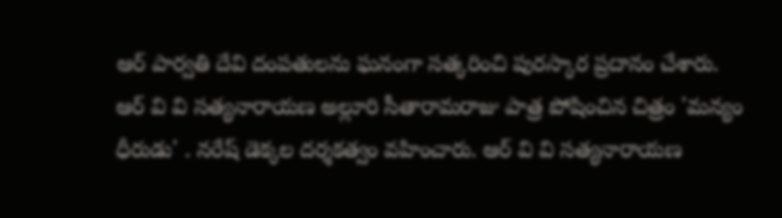ఆర్ పార్వతి దేవి దంపతులను ఘనంగా సత్కరించి పురస్కార ప్రదానం చేశారు. ఆర్ వి వి సత్యనారాయణ అల్లూరి సీతారామరాజు పాత్ర పోషించిన చిత్రం 'మన్యం ధీరుడు' . నరేష్ డెక్కల దర్శకత్వం వహించారు. ఆర్ వి వి సత్యనారాయణ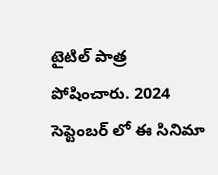టైటిల్ పాత్ర పోషించారు. 2024 సెప్టెంబర్ లో ఈ సినిమా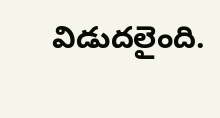విడుదలైంది.